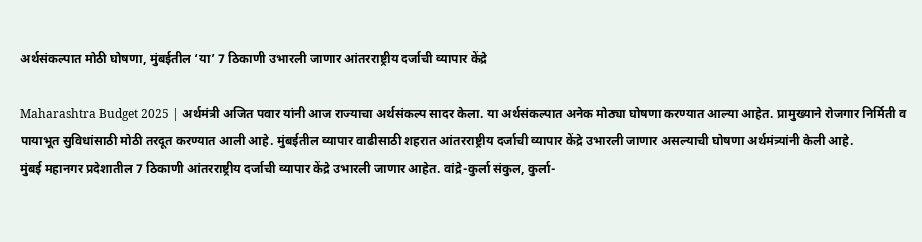अर्थसंकल्पात मोठी घोषणा, मुंबईतील ‘या’ 7 ठिकाणी उभारली जाणार आंतरराष्ट्रीय दर्जाची व्यापार केंद्रे

Maharashtra Budget 2025 | अर्थमंत्री अजित पवार यांनी आज राज्याचा अर्थसंकल्प सादर केला. या अर्थसंकल्पात अनेक मोठ्या घोषणा करण्यात आल्या आहेत. प्रामुख्याने रोजगार निर्मिती व पायाभूत सुविधांसाठी मोठी तरदूत करण्यात आली आहे. मुंबईतील व्यापार वाढीसाठी शहरात आंतरराष्ट्रीय दर्जाची व्यापार केंद्रे उभारली जाणार असल्याची घोषणा अर्थमंत्र्यांनी केली आहे.
मुंबई महानगर प्रदेशातील 7 ठिकाणी आंतरराष्ट्रीय दर्जाची व्यापार केंद्रे उभारली जाणार आहेत. वांद्रे-कुर्ला संकुल, कुर्ला-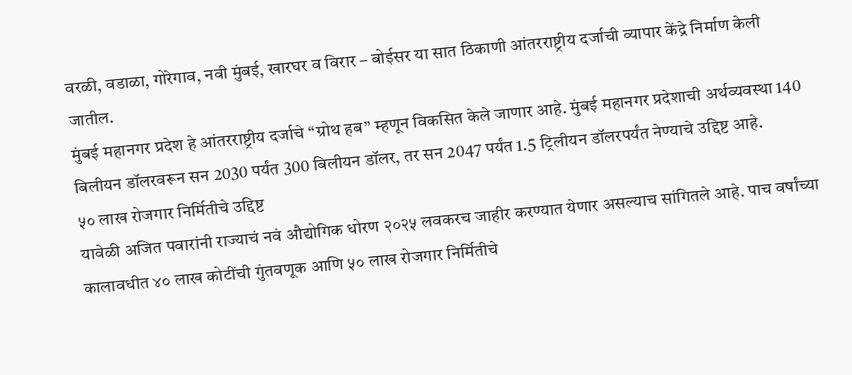वरळी, वडाळा, गोरेगाव, नवी मुंबई, खारघर व विरार – बोईसर या सात ठिकाणी आंतरराष्ट्रीय दर्जाची व्यापार केंद्रे निर्माण केली जातील.
मुंबई महानगर प्रदेश हे आंतरराष्ट्रीय दर्जाचे “ग्रोथ हब” म्हणून विकसित केले जाणार आहे. मुंबई महानगर प्रदेशाची अर्थव्यवस्था 140 बिलीयन डॉलरवरून सन 2030 पर्यंत 300 बिलीयन डॉलर, तर सन 2047 पर्यंत 1.5 ट्रिलीयन डॉलरपर्यंत नेण्याचे उद्दिष्ट आहे.
५० लाख रोजगार निर्मितीचे उद्दिष्ट
यावेळी अजित पवारांनी राज्याचं नवं औद्योगिक धोरण २०२५ लवकरच जाहीर करण्यात येणार असल्याच सांगितले आहे. पाच वर्षांच्या कालावधीत ४० लाख कोटींची गुंतवणूक आणि ५० लाख रोजगार निर्मितीचे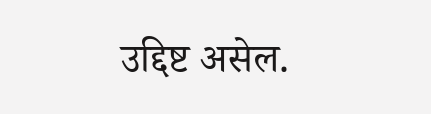उद्दिष्ट असेल.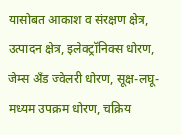यासोबत आकाश व संरक्षण क्षेत्र, उत्पादन क्षेत्र, इलेक्ट्रॉनिक्स धोरण, जेम्स अँड ज्वेलरी धोरण, सूक्ष-लघू-मध्यम उपक्रम धोरण, चक्रिय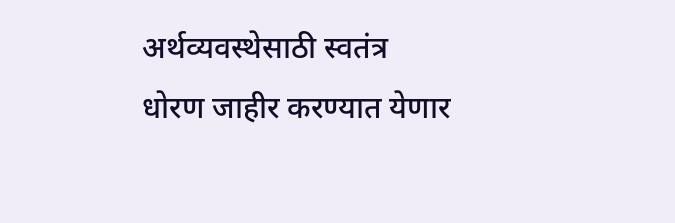अर्थव्यवस्थेसाठी स्वतंत्र धोरण जाहीर करण्यात येणार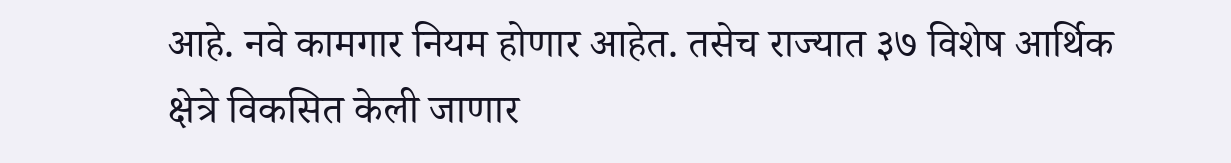आहे. नवे कामगार नियम होणार आहेत. तसेच राज्यात ३७ विशेष आर्थिक क्षेत्रे विकसित केली जाणार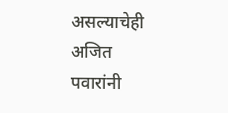असल्याचेही अजित पवारांनी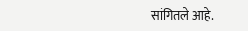सांगितले आहे.